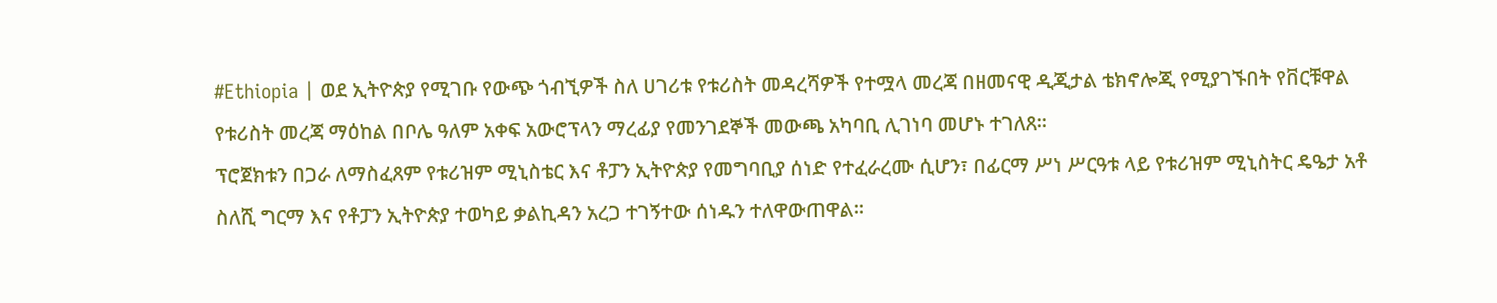#Ethiopia | ወደ ኢትዮጵያ የሚገቡ የውጭ ጎብኚዎች ስለ ሀገሪቱ የቱሪስት መዳረሻዎች የተሟላ መረጃ በዘመናዊ ዲጂታል ቴክኖሎጂ የሚያገኙበት የቨርቹዋል የቱሪስት መረጃ ማዕከል በቦሌ ዓለም አቀፍ አውሮፕላን ማረፊያ የመንገደኞች መውጫ አካባቢ ሊገነባ መሆኑ ተገለጸ።
ፕሮጀክቱን በጋራ ለማስፈጸም የቱሪዝም ሚኒስቴር እና ቶፓን ኢትዮጵያ የመግባቢያ ሰነድ የተፈራረሙ ሲሆን፣ በፊርማ ሥነ ሥርዓቱ ላይ የቱሪዝም ሚኒስትር ዴዔታ አቶ ስለሺ ግርማ እና የቶፓን ኢትዮጵያ ተወካይ ቃልኪዳን አረጋ ተገኝተው ሰነዱን ተለዋውጠዋል።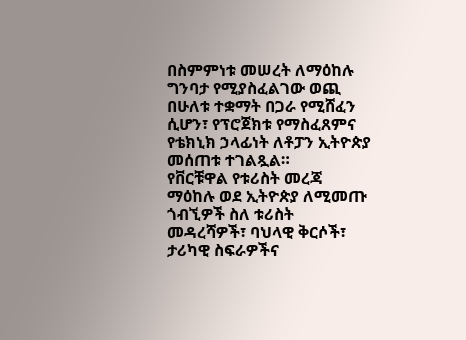በስምምነቱ መሠረት ለማዕከሉ ግንባታ የሚያስፈልገው ወጪ በሁለቱ ተቋማት በጋራ የሚሸፈን ሲሆን፣ የፕሮጀክቱ የማስፈጸምና የቴክኒክ ኃላፊነት ለቶፓን ኢትዮጵያ መሰጠቱ ተገልጿል።
የቨርቹዋል የቱሪስት መረጃ ማዕከሉ ወደ ኢትዮጵያ ለሚመጡ ጎብኚዎች ስለ ቱሪስት መዳረሻዎች፣ ባህላዊ ቅርሶች፣ ታሪካዊ ስፍራዎችና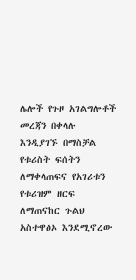ሌሎች የጉዞ አገልግሎቶች መረጃን በቀላሉ እንዲያገኙ በማስቻል የቱሪስት ፍሰትን ለማቀላጠፍና የአገሪቱን የቱሪዝም ዘርፍ ለማጠናከር ጉልህ አስተዋፅኦ እንደሚኖረው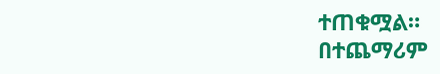ተጠቁሟል።
በተጨማሪም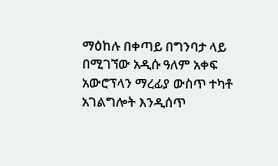ማዕከሉ በቀጣይ በግንባታ ላይ በሚገኘው አዲሱ ዓለም አቀፍ አውሮፕላን ማረፊያ ውስጥ ተካቶ አገልግሎት እንዲሰጥ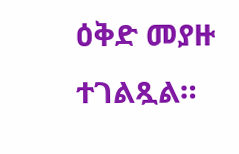ዕቅድ መያዙ ተገልጿል።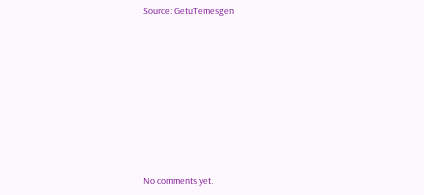Source: GetuTemesgen









No comments yet.